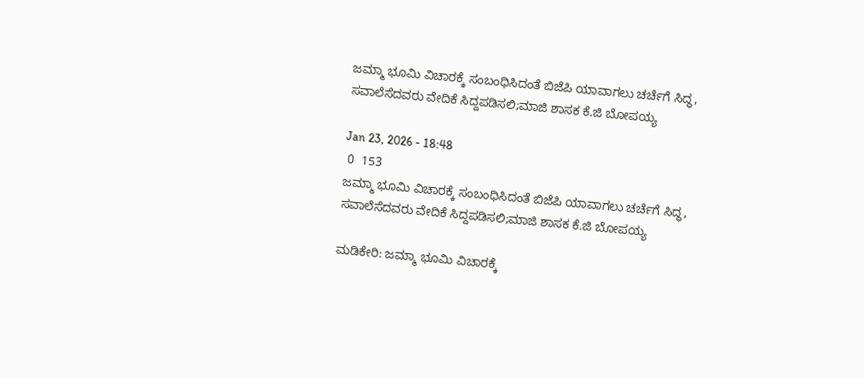ಜಮ್ಮಾ ಭೂಮಿ ವಿಚಾರಕ್ಕೆ ಸಂಬಂಧಿಸಿದಂತೆ ಬಿಜೆಪಿ ಯಾವಾಗಲು ಚರ್ಚೆಗೆ ಸಿದ್ಧ, ಸವಾಲೆಸೆದವರು ವೇದಿಕೆ ಸಿದ್ದಪಡಿಸಲಿ;ಮಾಜಿ ಶಾಸಕ ಕೆ.ಜಿ ಬೋಪಯ್ಯ

Jan 23, 2026 - 18:48
 0  153
ಜಮ್ಮಾ ಭೂಮಿ ವಿಚಾರಕ್ಕೆ ಸಂಬಂಧಿಸಿದಂತೆ ಬಿಜೆಪಿ ಯಾವಾಗಲು ಚರ್ಚೆಗೆ ಸಿದ್ಧ, ಸವಾಲೆಸೆದವರು ವೇದಿಕೆ ಸಿದ್ದಪಡಿಸಲಿ;ಮಾಜಿ ಶಾಸಕ ಕೆ.ಜಿ ಬೋಪಯ್ಯ

ಮಡಿಕೇರಿ: ಜಮ್ಮಾ ಭೂಮಿ ವಿಚಾರಕ್ಕೆ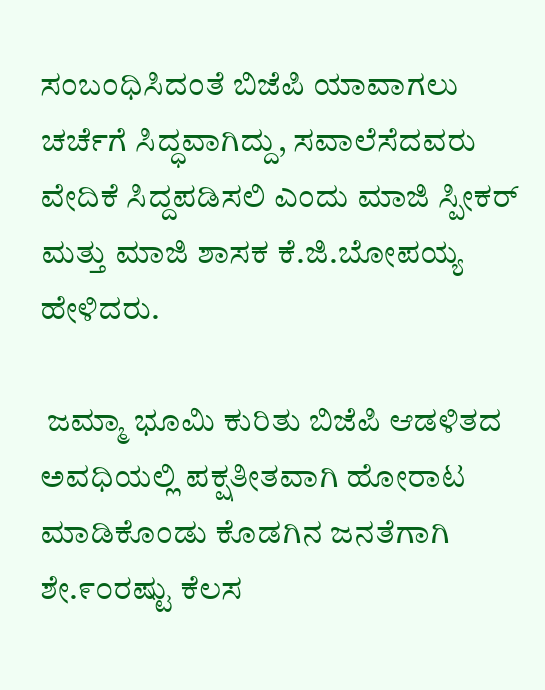ಸಂಬಂಧಿಸಿದಂತೆ ಬಿಜೆಪಿ ಯಾವಾಗಲು ಚರ್ಚೆಗೆ ಸಿದ್ಧವಾಗಿದ್ದು, ಸವಾಲೆಸೆದವರು ವೇದಿಕೆ ಸಿದ್ದಪಡಿಸಲಿ ಎಂದು ಮಾಜಿ ಸ್ಪೀಕರ್ ಮತ್ತು ಮಾಜಿ ಶಾಸಕ ಕೆ.ಜಿ.ಬೋಪಯ್ಯ ಹೇಳಿದರು.

 ಜಮ್ಮಾ ಭೂಮಿ ಕುರಿತು ಬಿಜೆಪಿ ಆಡಳಿತದ ಅವಧಿಯಲ್ಲಿ ಪಕ್ಷತೀತವಾಗಿ ಹೋರಾಟ ಮಾಡಿಕೊಂಡು ಕೊಡಗಿನ ಜನತೆಗಾಗಿ ಶೇ.೯೦ರಷ್ಟು ಕೆಲಸ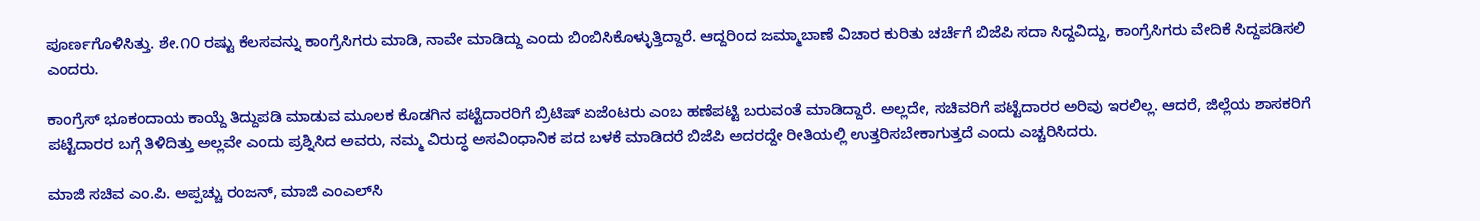ಪೂರ್ಣಗೊಳಿಸಿತ್ತು. ಶೇ.೧೦ ರಷ್ಟು ಕೆಲಸವನ್ನು ಕಾಂಗ್ರೆಸಿಗರು ಮಾಡಿ, ನಾವೇ ಮಾಡಿದ್ದು ಎಂದು ಬಿಂಬಿಸಿಕೊಳ್ಳುತ್ತಿದ್ದಾರೆ. ಆದ್ದರಿಂದ ಜಮ್ಮಾಬಾಣೆ ವಿಚಾರ ಕುರಿತು ಚರ್ಚೆಗೆ ಬಿಜೆಪಿ ಸದಾ ಸಿದ್ದವಿದ್ದು, ಕಾಂಗ್ರೆಸಿಗರು ವೇದಿಕೆ ಸಿದ್ದಪಡಿಸಲಿ ಎಂದರು.

ಕಾಂಗ್ರೆಸ್ ಭೂಕಂದಾಯ ಕಾಯ್ದೆ ತಿದ್ದುಪಡಿ ಮಾಡುವ ಮೂಲಕ ಕೊಡಗಿನ ಪಟ್ಟೆದಾರರಿಗೆ ಬ್ರಿಟಿಷ್ ಏಜೆಂಟರು ಎಂಬ ಹಣೆಪಟ್ಟಿ ಬರುವಂತೆ ಮಾಡಿದ್ದಾರೆ. ಅಲ್ಲದೇ, ಸಚಿವರಿಗೆ ಪಟ್ಟೆದಾರರ ಅರಿವು ಇರಲಿಲ್ಲ. ಆದರೆ, ಜಿಲ್ಲೆಯ ಶಾಸಕರಿಗೆ ಪಟ್ಟೆದಾರರ ಬಗ್ಗೆ ತಿಳಿದಿತ್ತು ಅಲ್ಲವೇ ಎಂದು ಪ್ರಶ್ನಿಸಿದ ಅವರು, ನಮ್ಮ ವಿರುದ್ಧ ಅಸವಿಂಧಾನಿಕ ಪದ ಬಳಕೆ ಮಾಡಿದರೆ ಬಿಜೆಪಿ ಅದರದ್ದೇ ರೀತಿಯಲ್ಲಿ ಉತ್ತರಿಸಬೇಕಾಗುತ್ತದೆ ಎಂದು ಎಚ್ಚರಿಸಿದರು.

ಮಾಜಿ ಸಚಿವ ಎಂ.ಪಿ. ಅಪ್ಪಚ್ಚು ರಂಜನ್, ಮಾಜಿ ಎಂಎಲ್‌ಸಿ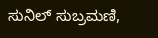ಸುನಿಲ್ ಸುಬ್ರಮಣಿ,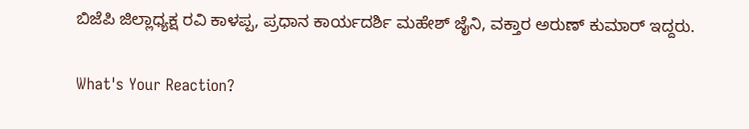ಬಿಜೆಪಿ ಜಿಲ್ಲಾಧ್ಯಕ್ಷ ರವಿ ಕಾಳಪ್ಪ, ಪ್ರಧಾನ ಕಾರ್ಯದರ್ಶಿ ಮಹೇಶ್ ಜೈನಿ, ವಕ್ತಾರ ಅರುಣ್ ಕುಮಾರ್ ಇದ್ದರು.

What's Your Reaction?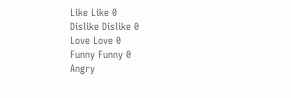Like Like 0
Dislike Dislike 0
Love Love 0
Funny Funny 0
Angry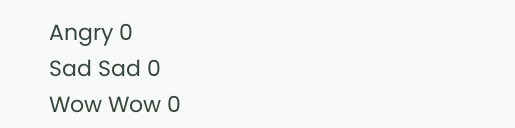Angry 0
Sad Sad 0
Wow Wow 0